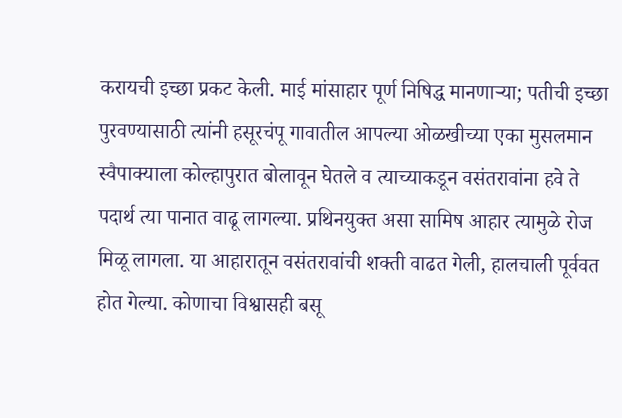करायची इच्छा प्रकट केली. माई मांसाहार पूर्ण निषिद्ध मानणाऱ्या; पतीची इच्छा पुरवण्यासाठी त्यांनी हसूरचंपू गावातील आपल्या ओळखीच्या एका मुसलमान स्वैपाक्याला कोल्हापुरात बोलावून घेतले व त्याच्याकडून वसंतरावांना हवे ते पदार्थ त्या पानात वाढू लागल्या. प्रथिनयुक्त असा सामिष आहार त्यामुळे रोज मिळू लागला. या आहारातून वसंतरावांची शक्ती वाढत गेली, हालचाली पूर्ववत होत गेल्या. कोणाचा विश्वासही बसू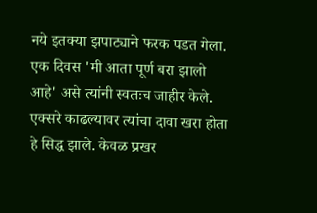नये इतक्या झपाट्याने फरक पडत गेला. एक दिवस 'मी आता पूर्ण बरा झालो आहे' असे त्यांनी स्वतःच जाहीर केले. एक्सरे काढल्यावर त्यांचा दावा खरा होता हे सिद्ध झाले. केवळ प्रखर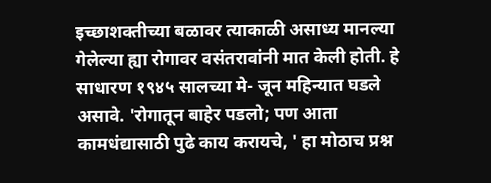इच्छाशक्तीच्या बळावर त्याकाळी असाध्य मानल्या गेलेल्या ह्या रोगावर वसंतरावांनी मात केली होती. हे साधारण १९४५ सालच्या मे- जून महिन्यात घडले असावे. 'रोगातून बाहेर पडलो; पण आता कामधंद्यासाठी पुढे काय करायचे, ' हा मोठाच प्रश्न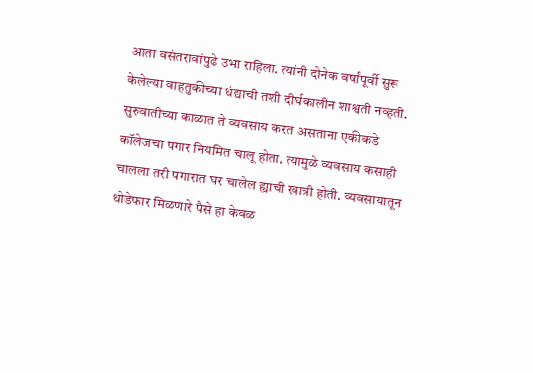आता वसंतरावांपुढे उभा राहिला. त्यांनी दोनेक वर्षांपूर्वी सुरू केलेल्या वाहतुकीच्या धंद्याची तशी दीर्घकालीन शाश्वती नव्हती. सुरुवातीच्या काळात ते व्यवसाय करत असताना एकीकडे कॉलेजचा पगार नियमित चालू होता. त्यामुळे व्यवसाय कसाही चालला तरी पगारात घर चालेल ह्याची खात्री होती. व्यवसायातून थोडेफार मिळणारे पैसे हा केवळ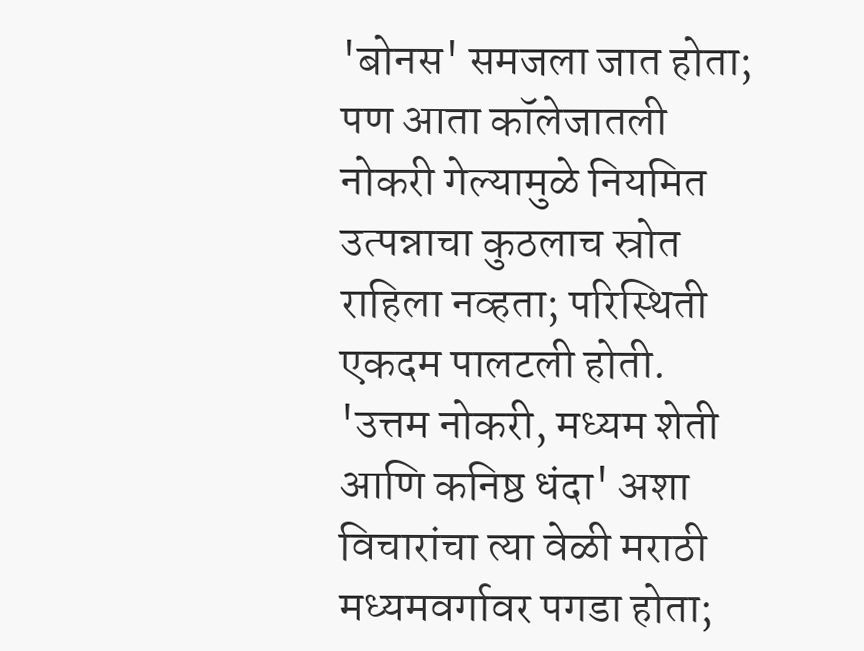'बोनस' समजला जात होता; पण आता कॉलेजातली नोकरी गेल्यामुळे नियमित उत्पन्नाचा कुठलाच स्रोत राहिला नव्हता; परिस्थिती एकदम पालटली होती. 'उत्तम नोकरी, मध्यम शेती आणि कनिष्ठ धंदा' अशा विचारांचा त्या वेळी मराठी मध्यमवर्गावर पगडा होता;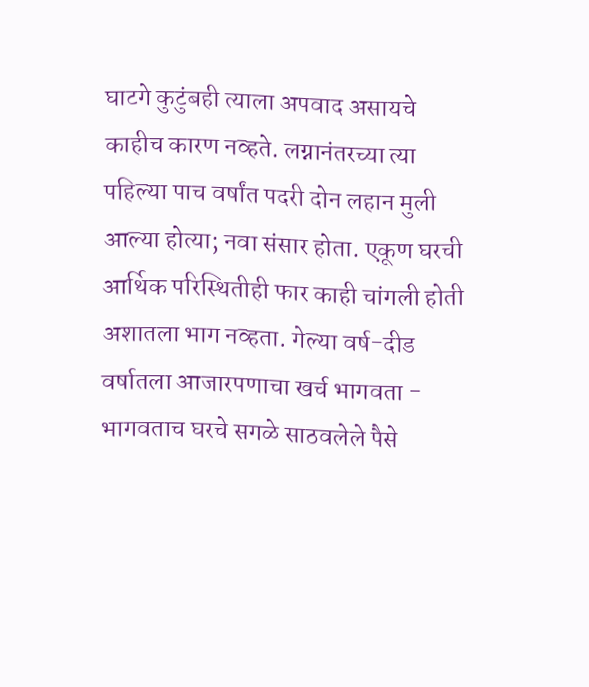घाटगे कुटुंबही त्याला अपवाद असायचे काहीच कारण नव्हते. लग्नानंतरच्या त्या पहिल्या पाच वर्षांत पदरी दोन लहान मुली आल्या होत्या; नवा संसार होता. एकूण घरची आर्थिक परिस्थितीही फार काही चांगली होती अशातला भाग नव्हता. गेल्या वर्ष-दीड वर्षातला आजारपणाचा खर्च भागवता - भागवताच घरचे सगळे साठवलेले पैसे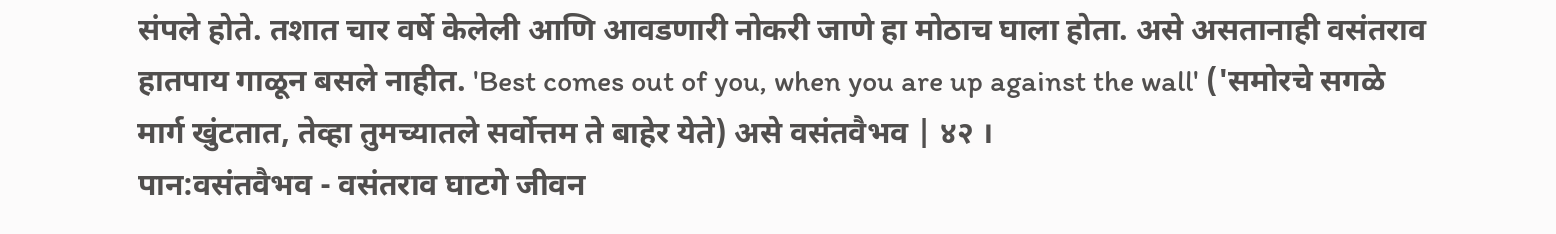संपले होते. तशात चार वर्षे केलेली आणि आवडणारी नोकरी जाणे हा मोठाच घाला होता. असे असतानाही वसंतराव हातपाय गाळून बसले नाहीत. 'Best comes out of you, when you are up against the wall' ('समोरचे सगळे मार्ग खुंटतात, तेव्हा तुमच्यातले सर्वोत्तम ते बाहेर येते) असे वसंतवैभव | ४२ ।
पान:वसंतवैभव - वसंतराव घाटगे जीवन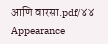आणि वारसा.pdf/४४
Appearance